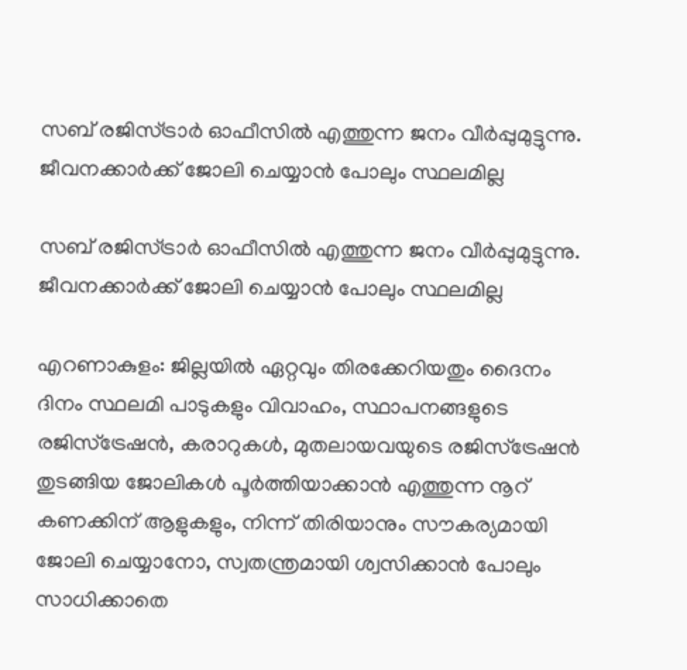സബ് രജിസ്ട്രാർ ഓഫീസിൽ എത്തുന്ന ജനം വീർപ്പുമുട്ടുന്നു. ജീവനക്കാർക്ക് ജോലി ചെയ്യാൻ പോലും സ്ഥലമില്ല

സബ് രജിസ്ട്രാർ ഓഫീസിൽ എത്തുന്ന ജനം വീർപ്പുമുട്ടുന്നു. ജീവനക്കാർക്ക് ജോലി ചെയ്യാൻ പോലും സ്ഥലമില്ല

എറണാകുളം: ജില്ലയിൽ ഏറ്റവും തിരക്കേറിയതും ദൈനം ദിനം സ്ഥലമി പാടുകളും വിവാഹം, സ്ഥാപനങ്ങളുടെ രജിസ്ട്രേഷൻ, കരാറുകൾ, മുതലായവയുടെ രജിസ്ട്രേഷൻ തുടങ്ങിയ ജോലികൾ പൂർത്തിയാക്കാൻ എത്തുന്ന നൂറ് കണക്കിന് ആളുകളും, നിന്ന് തിരിയാനും സൗകര്യമായി ജോലി ചെയ്യാനോ, സ്വതന്ത്രമായി ശ്വസിക്കാൻ പോലും സാധിക്കാതെ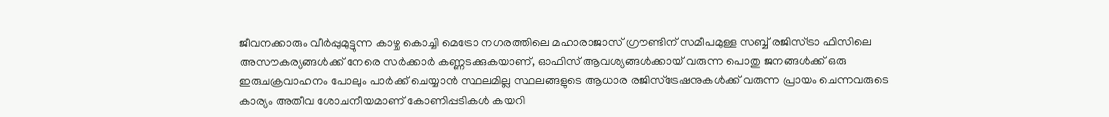ജീവനക്കാരും വീർപ്പുമുട്ടുന്ന കാഴ്ച കൊച്ചി മെട്രോ നഗരത്തിലെ മഹാരാജാസ് ഗ്രൗണ്ടിന് സമീപമുള്ള സബ്ബ് രജിസ്ട്രാ ഫിസിലെ അസൗകര്യങ്ങൾക്ക് നേരെ സർക്കാർ കണ്ണടക്കുകയാണ്, ഓഫിസ് ആവശ്യങ്ങൾക്കായ് വരുന്ന പൊതു ജനങ്ങൾക്ക് ഒരു ഇരുചക്രവാഹനം പോലും പാർക്ക് ചെയ്യാൻ സ്ഥലമില്ല സ്ഥലങ്ങളുടെ ആധാര രജിസ്ട്രേഷനുകൾക്ക് വരുന്ന പ്രായം ചെന്നവരുടെ കാര്യം അതീവ ശോചനീയമാണ് കോണിപ്പടികൾ കയറി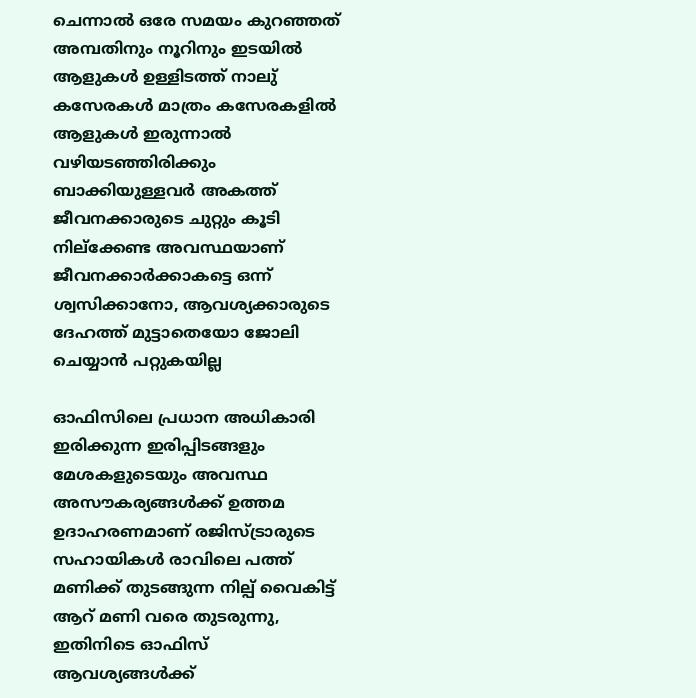ചെന്നാൽ ഒരേ സമയം കുറഞ്ഞത് അമ്പതിനും നൂറിനും ഇടയിൽ ആളുകൾ ഉള്ളിടത്ത് നാലു് കസേരകൾ മാത്രം കസേരകളിൽ ആളുകൾ ഇരുന്നാൽ വഴിയടഞ്ഞിരിക്കും ബാക്കിയുള്ളവർ അകത്ത് ജീവനക്കാരുടെ ചുറ്റും കൂടി നില്ക്കേണ്ട അവസ്ഥയാണ് ജീവനക്കാർക്കാകട്ടെ ഒന്ന് ശ്വസിക്കാനോ, ആവശ്യക്കാരുടെ ദേഹത്ത് മുട്ടാതെയോ ജോലി ചെയ്യാൻ പറ്റുകയില്ല

ഓഫിസിലെ പ്രധാന അധികാരി ഇരിക്കുന്ന ഇരിപ്പിടങ്ങളും മേശകളുടെയും അവസ്ഥ അസൗകര്യങ്ങൾക്ക് ഉത്തമ ഉദാഹരണമാണ് രജിസ്ട്രാരുടെ സഹായികൾ രാവിലെ പത്ത് മണിക്ക് തുടങ്ങുന്ന നില്പ് വൈകിട്ട് ആറ് മണി വരെ തുടരുന്നു, ഇതിനിടെ ഓഫിസ് ആവശ്യങ്ങൾക്ക്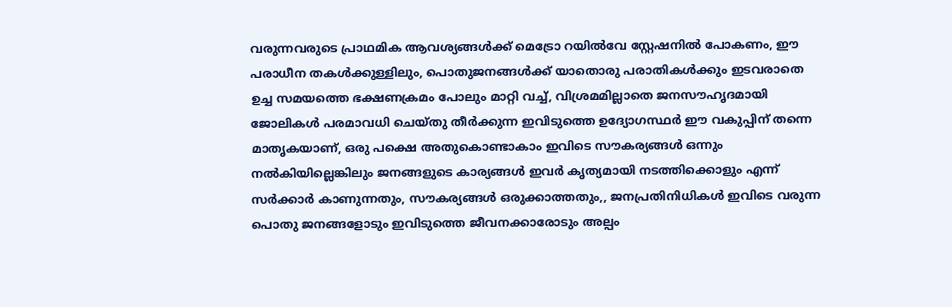വരുന്നവരുടെ പ്രാഥമിക ആവശ്യങ്ങൾക്ക് മെട്രോ റയിൽവേ സ്റ്റേഷനിൽ പോകണം, ഈ പരാധീന തകൾക്കുള്ളിലും, പൊതുജനങ്ങൾക്ക് യാതൊരു പരാതികൾക്കും ഇടവരാതെ ഉച്ച സമയത്തെ ഭക്ഷണക്രമം പോലും മാറ്റി വച്ച്, വിശ്രമമില്ലാതെ ജനസൗഹൃദമായി ജോലികൾ പരമാവധി ചെയ്തു തീർക്കുന്ന ഇവിടുത്തെ ഉദ്യോഗസ്ഥർ ഈ വകുപ്പിന് തന്നെ മാതൃകയാണ്, ഒരു പക്ഷെ അതുകൊണ്ടാകാം ഇവിടെ സൗകര്യങ്ങൾ ഒന്നും നൽകിയില്ലെങ്കിലും ജനങ്ങളുടെ കാര്യങ്ങൾ ഇവർ കൃത്യമായി നടത്തിക്കൊളും എന്ന് സർക്കാർ കാണുന്നതും, സൗകര്യങ്ങൾ ഒരുക്കാത്തതും,, ജനപ്രതിനിധികൾ ഇവിടെ വരുന്ന പൊതു ജനങ്ങളോടും ഇവിടുത്തെ ജീവനക്കാരോടും അല്പം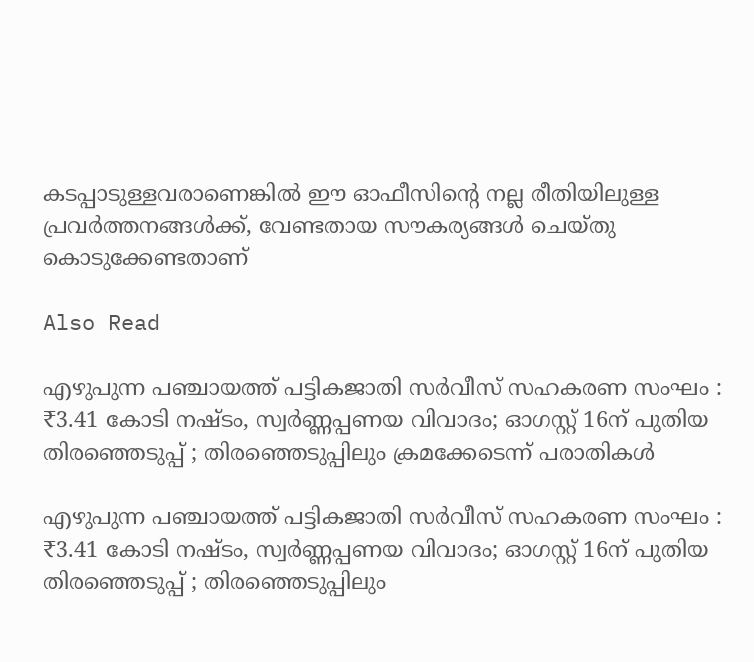കടപ്പാടുള്ളവരാണെങ്കിൽ ഈ ഓഫീസിൻ്റെ നല്ല രീതിയിലുള്ള പ്രവർത്തനങ്ങൾക്ക്, വേണ്ടതായ സൗകര്യങ്ങൾ ചെയ്തു കൊടുക്കേണ്ടതാണ്

Also Read

എഴുപുന്ന പഞ്ചായത്ത് പട്ടികജാതി സർവീസ് സഹകരണ സംഘം : ₹3.41 കോടി നഷ്ടം, സ്വർണ്ണപ്പണയ വിവാദം; ഓഗസ്റ്റ് 16ന് പുതിയ തിരഞ്ഞെടുപ്പ് ; തിരഞ്ഞെടുപ്പിലും ക്രമക്കേടെന്ന് പരാതികൾ

എഴുപുന്ന പഞ്ചായത്ത് പട്ടികജാതി സർവീസ് സഹകരണ സംഘം : ₹3.41 കോടി നഷ്ടം, സ്വർണ്ണപ്പണയ വിവാദം; ഓഗസ്റ്റ് 16ന് പുതിയ തിരഞ്ഞെടുപ്പ് ; തിരഞ്ഞെടുപ്പിലും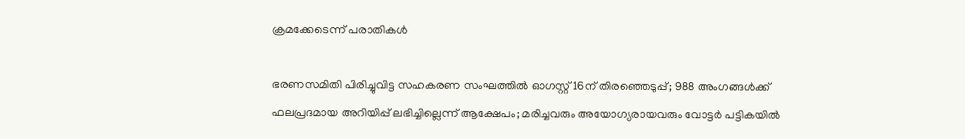ക്രമക്കേടെന്ന് പരാതികൾ

ഭരണസമിതി പിരിച്ചുവിട്ട സഹകരണ സംഘത്തിൽ ഓഗസ്റ്റ് 16ന് തിരഞ്ഞെടുപ്പ്; 988 അംഗങ്ങൾക്ക് ഫലപ്രദമായ അറിയിപ്പ് ലഭിച്ചില്ലെന്ന് ആക്ഷേപം; മരിച്ചവരും അയോഗ്യരായവരും വോട്ടർ പട്ടികയിൽ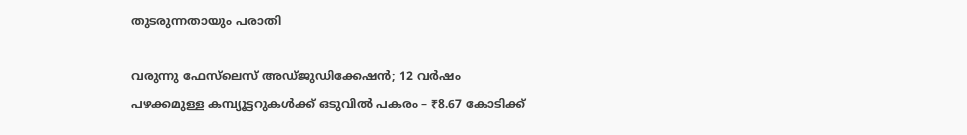തുടരുന്നതായും പരാതി

വരുന്നു ഫേസ്‌ലെസ് അഡ്‌ജുഡിക്കേഷൻ; 12 വർഷം പഴക്കമുള്ള കമ്പ്യൂട്ടറുകൾക്ക് ഒടുവിൽ പകരം – ₹8.67 കോടിക്ക്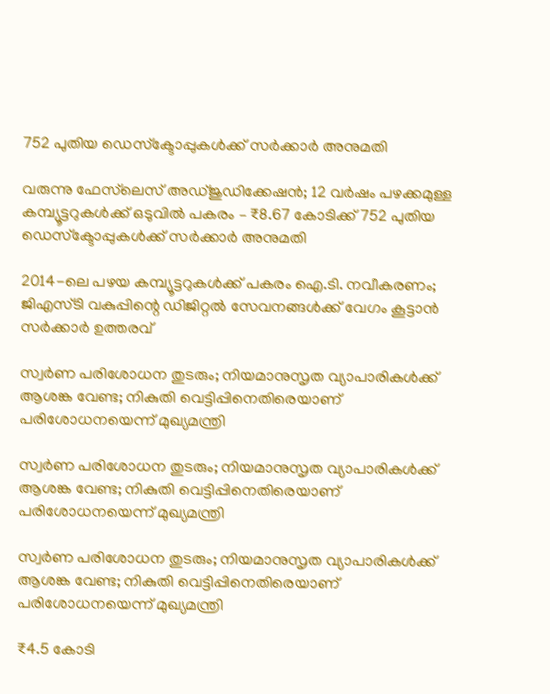752 പുതിയ ഡെസ്‌ക്ടോപ്പുകൾക്ക് സർക്കാർ അനുമതി

വരുന്നു ഫേസ്‌ലെസ് അഡ്‌ജുഡിക്കേഷൻ; 12 വർഷം പഴക്കമുള്ള കമ്പ്യൂട്ടറുകൾക്ക് ഒടുവിൽ പകരം – ₹8.67 കോടിക്ക് 752 പുതിയ ഡെസ്‌ക്ടോപ്പുകൾക്ക് സർക്കാർ അനുമതി

2014-ലെ പഴയ കമ്പ്യൂട്ടറുകൾക്ക് പകരം ഐ.ടി. നവീകരണം; ജിഎസ്‌ടി വകുപ്പിന്റെ ഡിജിറ്റൽ സേവനങ്ങൾക്ക് വേഗം കൂട്ടാൻ സർക്കാർ ഉത്തരവ്

സ്വർണ പരിശോധന തുടരും; നിയമാനുസൃത വ്യാപാരികൾക്ക് ആശങ്ക വേണ്ട; നികുതി വെട്ടിപ്പിനെതിരെയാണ് പരിശോധനയെന്ന് മുഖ്യമന്ത്രി

സ്വർണ പരിശോധന തുടരും; നിയമാനുസൃത വ്യാപാരികൾക്ക് ആശങ്ക വേണ്ട; നികുതി വെട്ടിപ്പിനെതിരെയാണ് പരിശോധനയെന്ന് മുഖ്യമന്ത്രി

സ്വർണ പരിശോധന തുടരും; നിയമാനുസൃത വ്യാപാരികൾക്ക് ആശങ്ക വേണ്ട; നികുതി വെട്ടിപ്പിനെതിരെയാണ് പരിശോധനയെന്ന് മുഖ്യമന്ത്രി

₹4.5 കോടി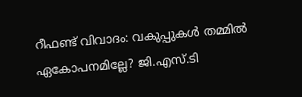റീഫണ്ട് വിവാദം: വകുപ്പുകൾ തമ്മിൽ ഏകോപനമില്ലേ? ജി.എസ്.ടി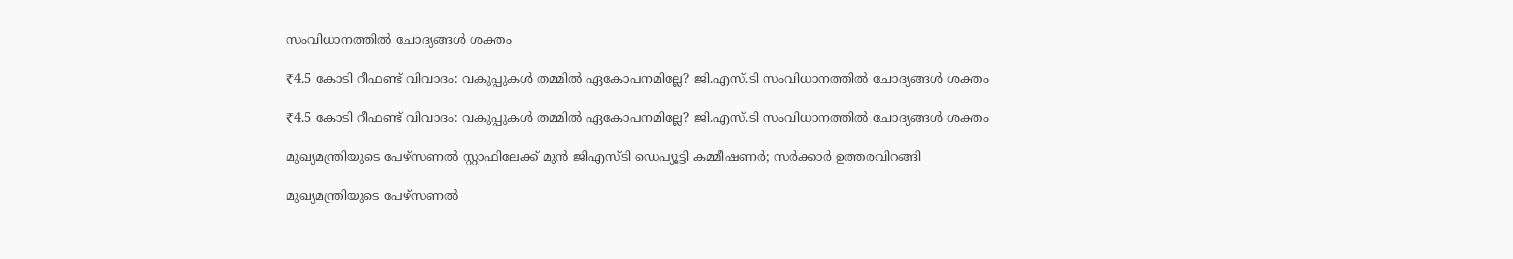സംവിധാനത്തിൽ ചോദ്യങ്ങൾ ശക്തം

₹4.5 കോടി റീഫണ്ട് വിവാദം: വകുപ്പുകൾ തമ്മിൽ ഏകോപനമില്ലേ? ജി.എസ്.ടി സംവിധാനത്തിൽ ചോദ്യങ്ങൾ ശക്തം

₹4.5 കോടി റീഫണ്ട് വിവാദം: വകുപ്പുകൾ തമ്മിൽ ഏകോപനമില്ലേ? ജി.എസ്.ടി സംവിധാനത്തിൽ ചോദ്യങ്ങൾ ശക്തം

മുഖ്യമന്ത്രിയുടെ പേഴ്സണൽ സ്റ്റാഫിലേക്ക് മുൻ ജിഎസ്‌ടി ഡെപ്യൂട്ടി കമ്മീഷണർ; സർക്കാർ ഉത്തരവിറങ്ങി

മുഖ്യമന്ത്രിയുടെ പേഴ്സണൽ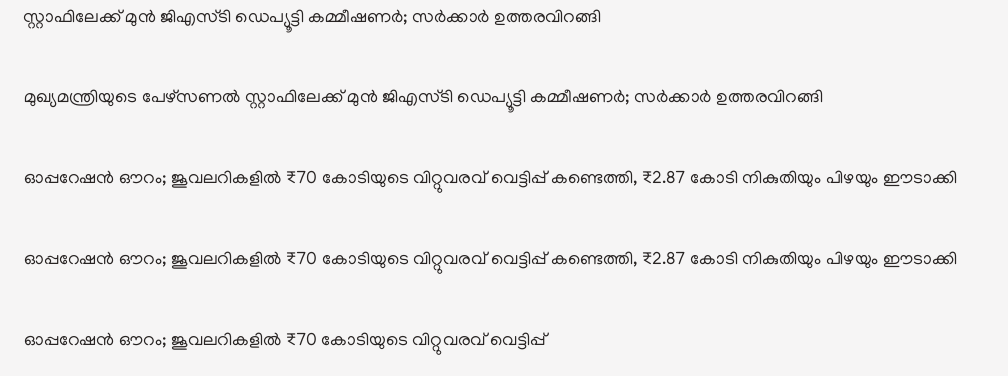സ്റ്റാഫിലേക്ക് മുൻ ജിഎസ്‌ടി ഡെപ്യൂട്ടി കമ്മീഷണർ; സർക്കാർ ഉത്തരവിറങ്ങി

മുഖ്യമന്ത്രിയുടെ പേഴ്സണൽ സ്റ്റാഫിലേക്ക് മുൻ ജിഎസ്‌ടി ഡെപ്യൂട്ടി കമ്മീഷണർ; സർക്കാർ ഉത്തരവിറങ്ങി

ഓപ്പറേഷൻ ഔറം; ജൂവലറികളിൽ ₹70 കോടിയുടെ വിറ്റുവരവ് വെട്ടിപ്പ് കണ്ടെത്തി, ₹2.87 കോടി നികുതിയും പിഴയും ഈടാക്കി

ഓപ്പറേഷൻ ഔറം; ജൂവലറികളിൽ ₹70 കോടിയുടെ വിറ്റുവരവ് വെട്ടിപ്പ് കണ്ടെത്തി, ₹2.87 കോടി നികുതിയും പിഴയും ഈടാക്കി

ഓപ്പറേഷൻ ഔറം; ജൂവലറികളിൽ ₹70 കോടിയുടെ വിറ്റുവരവ് വെട്ടിപ്പ്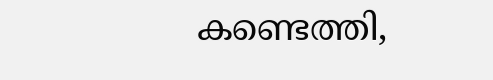കണ്ടെത്തി,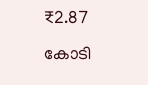₹2.87 കോടി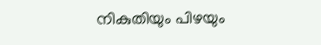നികുതിയും പിഴയും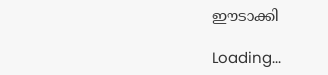ഈടാക്കി

Loading...